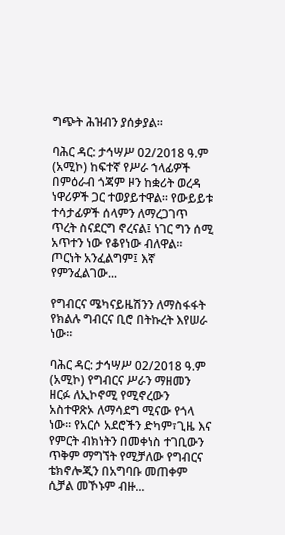ግጭት ሕዝብን ያሰቃያል።

ባሕር ዳር: ታኅሣሥ 02/2018 ዓ.ም (አሚኮ) ከፍተኛ የሥራ ኀላፊዎች በምዕራብ ጎጃም ዞን ከቋሪት ወረዳ ነዋሪዎች ጋር ተወያይተዋል። የውይይቱ ተሳታፊዎች ሰላምን ለማረጋገጥ ጥረት ስናደርግ ኖረናል፤ ነገር ግን ሰሚ አጥተን ነው የቆየነው ብለዋል። ጦርነት አንፈልግም፤ እኛ የምንፈልገው...

የግብርና ሜካናይዜሽንን ለማስፋፋት የክልሉ ግብርና ቢሮ በትኩረት እየሠራ ነው።

ባሕር ዳር: ታኅሣሥ 02/2018 ዓ.ም (አሚኮ) የግብርና ሥራን ማዘመን ዘርፉ ለኢኮኖሚ የሚኖረውን አስተዋጽኦ ለማሳደግ ሚናው የጎላ ነው፡፡ የአርሶ አደሮችን ድካም፣ጊዜ እና የምርት ብክነትን በመቀነስ ተገቢውን ጥቅም ማግኘት የሚቻለው የግብርና ቴክኖሎጂን በአግባቡ መጠቀም ሲቻል መኾኑም ብዙ...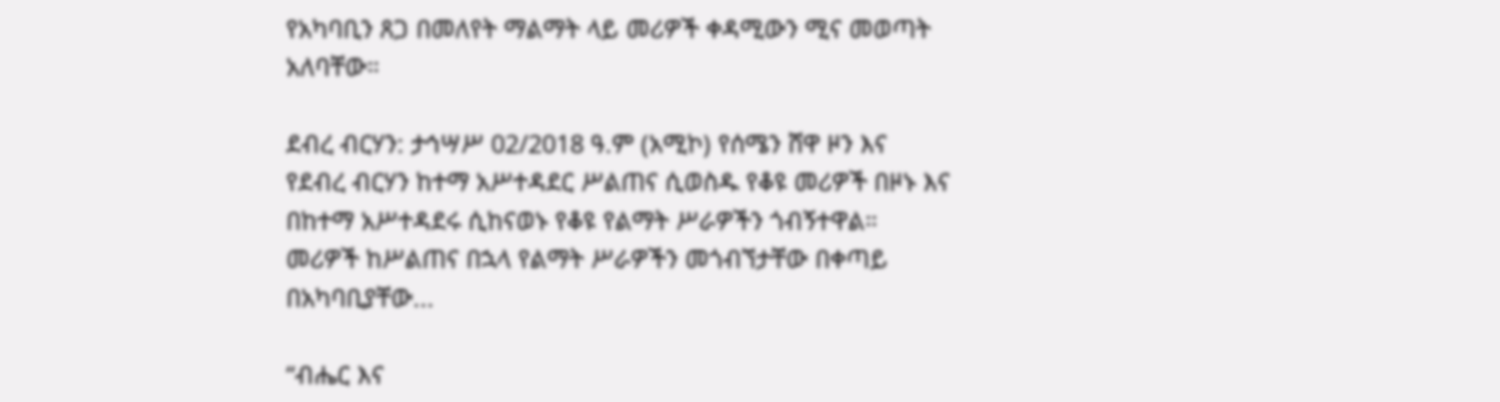የአካባቢን ጸጋ በመለየት ማልማት ላይ መሪዎች ቀዳሚውን ሚና መወጣት አለባቸው።

ደብረ ብርሃን: ታኅሣሥ 02/2018 ዓ.ም (አሚኮ) የሰሜን ሸዋ ዞን እና የደብረ ብርሃን ከተማ አሥተዳደር ሥልጠና ሲወስዱ የቆዩ መሪዎች በዞኑ እና በከተማ አሥተዳደሩ ሲከናወኑ የቆዩ የልማት ሥራዎችን ጎብኝተዋል። መሪዎች ከሥልጠና በኋላ የልማት ሥራዎችን መጎብኘታቸው በቀጣይ በአካባቢያቸው...

“ብሔር እና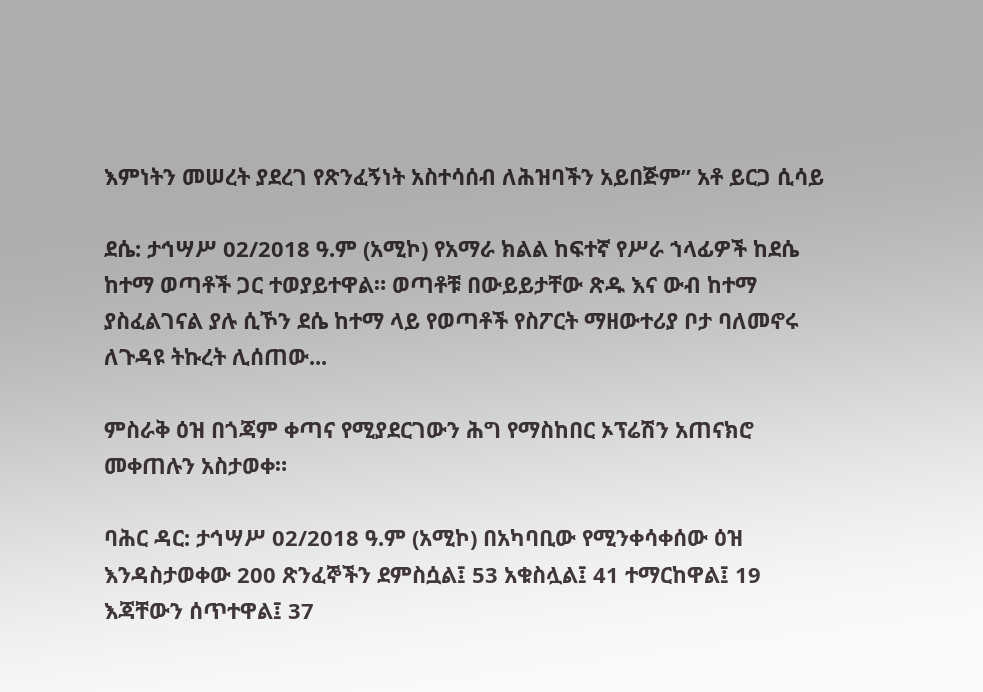እምነትን መሠረት ያደረገ የጽንፈኝነት አስተሳሰብ ለሕዝባችን አይበጅም” አቶ ይርጋ ሲሳይ

ደሴ: ታኅሣሥ 02/2018 ዓ.ም (አሚኮ) የአማራ ክልል ከፍተኛ የሥራ ኀላፊዎች ከደሴ ከተማ ወጣቶች ጋር ተወያይተዋል። ወጣቶቹ በውይይታቸው ጽዱ እና ውብ ከተማ ያስፈልገናል ያሉ ሲኾን ደሴ ከተማ ላይ የወጣቶች የስፖርት ማዘውተሪያ ቦታ ባለመኖሩ ለጉዳዩ ትኩረት ሊሰጠው...

ምስራቅ ዕዝ በጎጃም ቀጣና የሚያደርገውን ሕግ የማስከበር ኦፕሬሽን አጠናክሮ መቀጠሉን አስታወቀ።

ባሕር ዳር: ታኅሣሥ 02/2018 ዓ.ም (አሚኮ) በአካባቢው የሚንቀሳቀሰው ዕዝ እንዳስታወቀው 200 ጽንፈኞችን ደምስሷል፤ 53 አቁስሏል፤ 41 ተማርከዋል፤ 19 እጃቸውን ሰጥተዋል፤ 37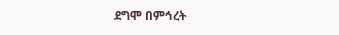ደግሞ በምኅረት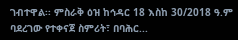ገብተዋል፡፡ ምስራቅ ዕዝ ከኅዳር 18 እስከ 30/2018 ዓ.ም ባደረገው የተቀናጀ ስምሪት፣ በባሕር...